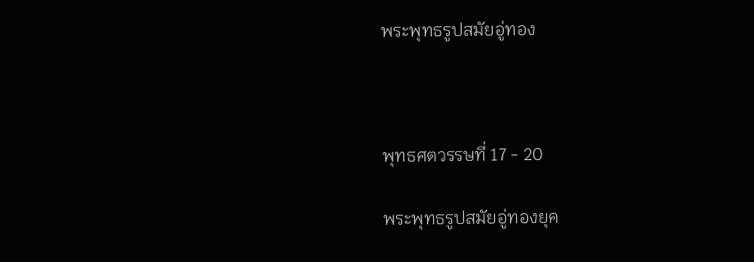พระพุทธรูปสมัยอู่ทอง



พุทธศตวรรษที่ 17 - 20

พระพุทธรูปสมัยอู่ทองยุค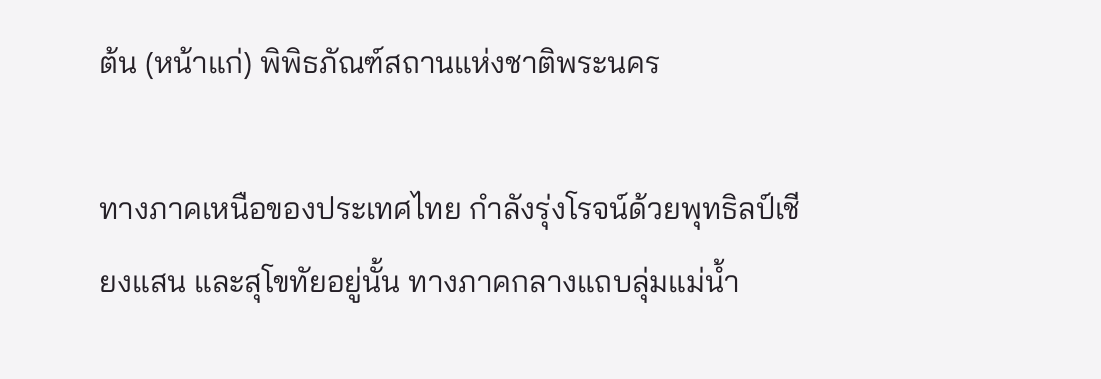ต้น (หน้าแก่) พิพิธภัณฑ์สถานแห่งชาติพระนคร

ทางภาคเหนือของประเทศไทย กำลังรุ่งโรจน์ด้วยพุทธิลป์เชียงแสน และสุโขทัยอยู่นั้น ทางภาคกลางแถบลุ่มแม่น้ำ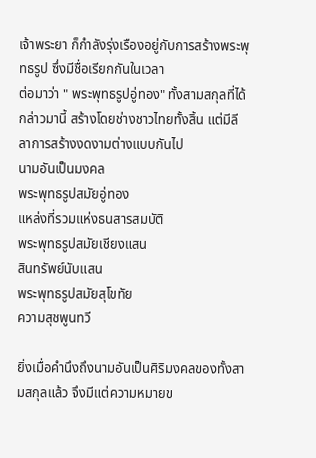เจ้าพระยา ก็กำลังรุ่งเรืองอยู่กับการสร้างพระพุทธรูป ซึ่งมีชื่อเรียกกันในเวลา
ต่อมาว่า " พระพุทธรูปอู่ทอง" ทั้งสามสกุลที่ได้กล่าวมานี้ สร้างโดยช่างชาวไทยทั้งสิ้น แต่มีลีลาการสร้างงดงามต่างแบบกันไป
นามอันเป็นมงคล
พระพุทธรูปสมัยอู่ทอง
แหล่งที่รวมแห่งธนสารสมบัติ
พระพุทธรูปสมัยเชียงแสน
สินทรัพย์นับแสน
พระพุทธรูปสมัยสุโขทัย
ความสุชพูนทวี

ยิ่งเมื่อคำนึงถึงนามอันเป็นศิริมงคลของทั้งสามสกุลแล้ว จึงมีแต่ความหมายข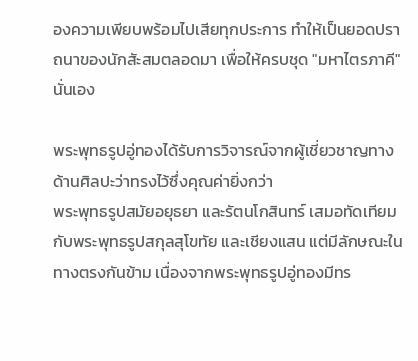องความเพียบพร้อมไปเสียทุกประการ ทำให้เป็นยอดปราถนาของนักสัะสมตลอดมา เพื่อให้ครบชุด "มหาไตรภาคี" นั่นเอง

พระพุทธรูปอู่ทองได้รับการวิจารณ์จากผู้เชี่ยวชาญทางด้านศิลปะว่าทรงไว้ซึ่งคุณค่ายิ่งกว่า
พระพุทธรูปสมัยอยุธยา และรัตนโกสินทร์ เสมอทัดเทียมกับพระพุทธรูปสกุลสุโขทัย และเชียงแสน แต่มีลักษณะในทางตรงกันข้าม เนื่องจากพระพุทธรูปอู่ทองมีทร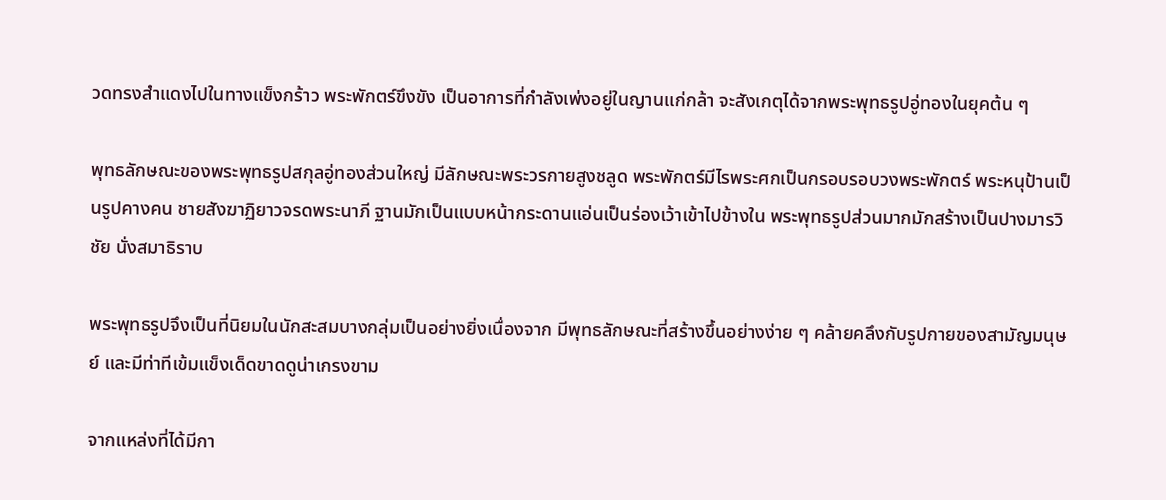วดทรงสำแดงไปในทางแข็งกร้าว พระพักตร์ขึงขัง เป็นอาการที่กำลังเพ่งอยู่ในญานแก่กล้า จะสังเกตุได้จากพระพุทธรูปอู่ทองในยุคต้น ๆ

พุทธลักษณะของพระพุทธรูปสกุลอู่ทองส่วนใหญ่ มีลักษณะพระวรกายสูงชลูด พระพักตร์มีไรพระศกเป็นกรอบรอบวงพระพักตร์ พระหนุป้านเป็นรูปคางคน ชายสังฆาฏิยาวจรดพระนาภี ฐานมักเป็นแบบหน้ากระดานแอ่นเป็นร่องเว้าเข้าไปข้างใน พระพุทธรูปส่วนมากมักสร้างเป็นปางมารวิชัย นั่งสมาธิราบ

พระพุทธรูปจึงเป็นที่นิยมในนักสะสมบางกลุ่มเป็นอย่างยิ่งเนื่องจาก มีพุทธลักษณะที่สร้างขึ้นอย่างง่าย ๆ คล้ายคลึงกับรูปกายของสามัญมนุษย์ และมีท่าทีเข้มแข็งเด็ดขาดดูน่าเกรงขาม

จากแหล่งที่ได้มีกา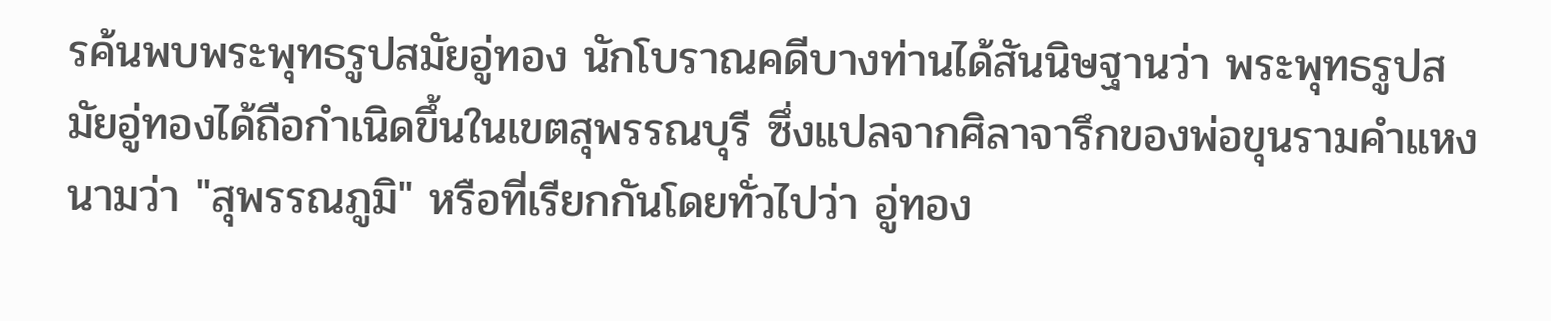รค้นพบพระพุทธรูปสมัยอู่ทอง นักโบราณคดีบางท่านได้สันนิษฐานว่า พระพุทธรูปสมัยอู่ทองได้ถือกำเนิดขึ้นในเขตสุพรรณบุรี ซึ่งแปลจากศิลาจารึกของพ่อขุนรามคำแหงนามว่า "สุพรรณภูมิ" หรือที่เรียกกันโดยทั่วไปว่า อู่ทอง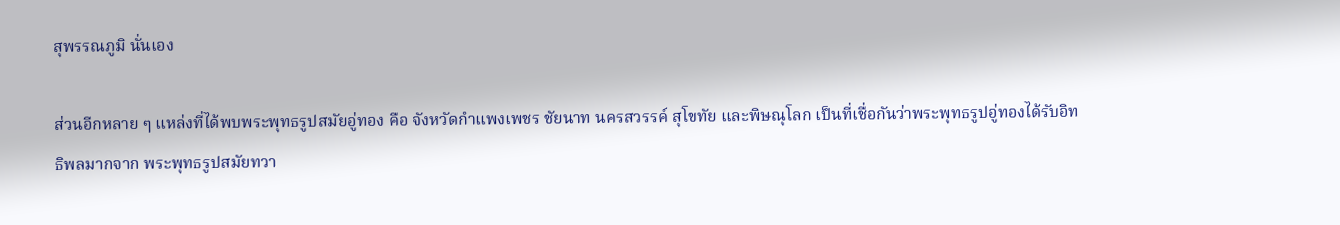สุพรรณภูมิ นั่นเอง

ส่วนอีกหลาย ๆ แหล่งที่ได้พบพระพุทธรูปสมัยอู่ทอง คือ จังหวัดกำแพงเพชร ชัยนาท นครสวรรค์ สุโขทัย และพิษณุโลก เป็นที่เชื่อกันว่าพระพุทธรูปอู่ทองได้รับอิทธิพลมากจาก พระพุทธรูปสมัยทวา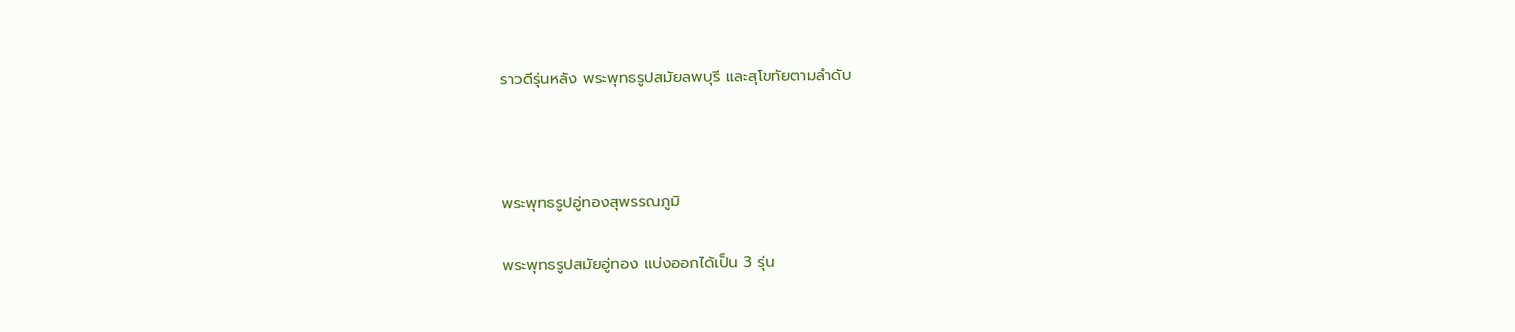ราวดีรุ่นหลัง พระพุทธรูปสมัยลพบุรี และสุโขทัยตามลำดับ



พระพุทธรูปอู่ทองสุพรรณภูมิ

พระพุทธรูปสมัยอู่ทอง แบ่งออกได้เป็น 3 รุ่น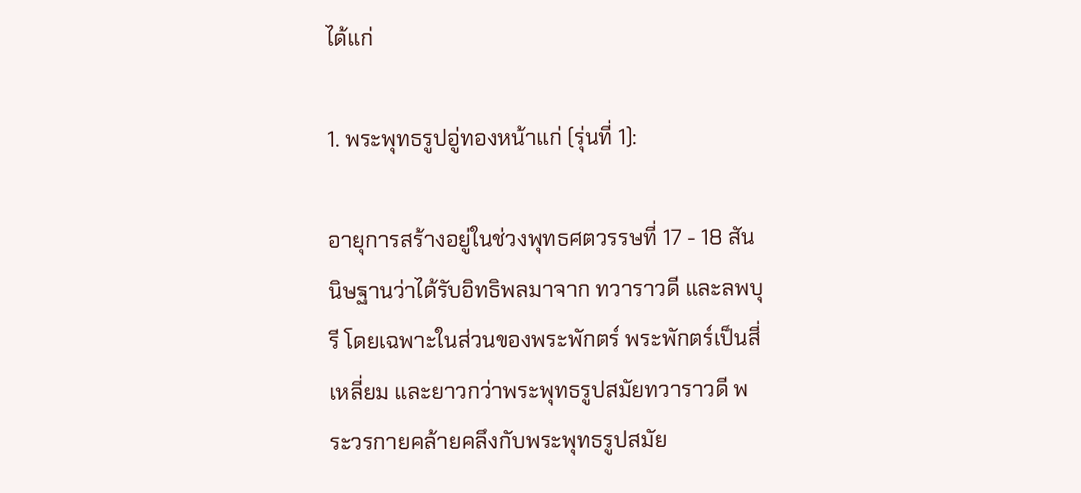ได้แก่

1. พระพุทธรูปอู่ทองหน้าแก่ (รุ่นที่ 1):

อายุการสร้างอยู่ในช่วงพุทธศตวรรษที่ 17 - 18 สันนิษฐานว่าได้รับอิทธิพลมาจาก ทวาราวดี และลพบุรี โดยเฉพาะในส่วนของพระพักตร์ พระพักตร์เป็นสี่เหลี่ยม และยาวกว่าพระพุทธรูปสมัยทวาราวดี พระวรกายคล้ายคลึงกับพระพุทธรูปสมัย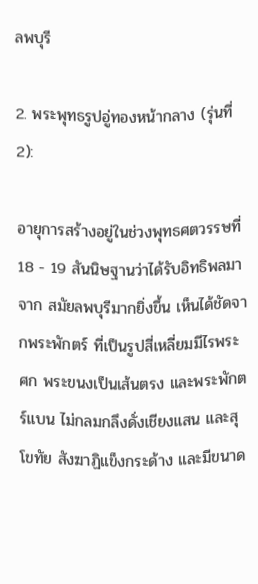ลพบุรี

2. พระพุทธรูปอู่ทองหน้ากลาง (รุ่นที่ 2):

อายุการสร้างอยู่ในช่วงพุทธศตวรรษที่ 18 - 19 สันนิษฐานว่าได้รับอิทธิพลมาจาก สมัยลพบุรีมากยิ่งขึ้น เห็นได้ชัดจากพระพักตร์ ที่เป็นรูปสี่เหลี่ยมมีไรพระศก พระขนงเป็นเส้นตรง และพระพักตร์แบน ไม่กลมกลึงดั่งเชียงแสน และสุโขทัย สังฆาฏิแข็งกระด้าง และมีขนาด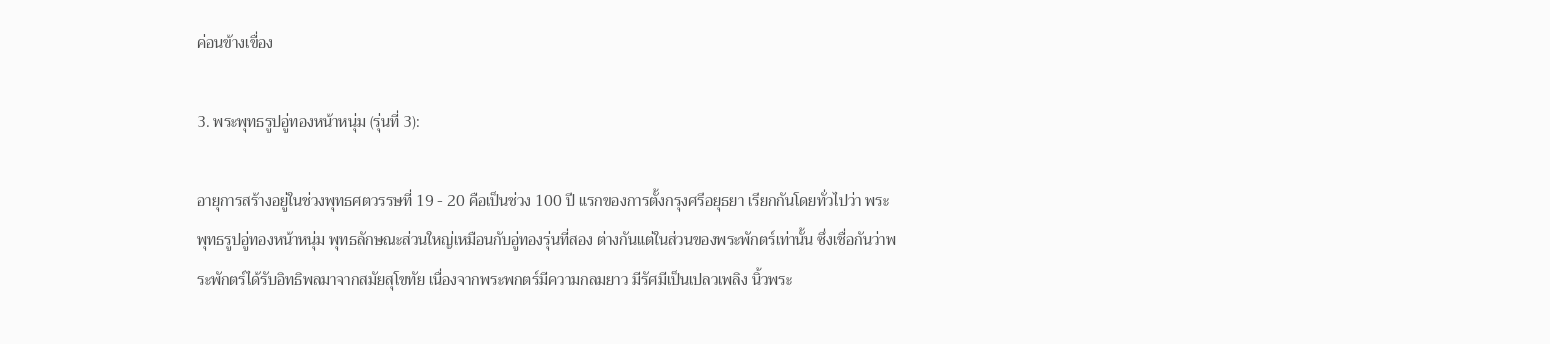ค่อนข้างเขื่อง

3. พระพุทธรูปอู่ทองหน้าหนุ่ม (รุ่นที่ 3):

อายุการสร้างอยู่ในช่วงพุทธศตวรรษที่ 19 - 20 คือเป็นช่วง 100 ปี แรกของการตั้งกรุงศรีอยุธยา เรียกกันโดยทั่วไปว่า พระพุทธรูปอู่ทองหน้าหนุ่ม พุทธลักษณะส่วนใหญ่เหมือนกับอู่ทองรุ่นที่สอง ต่างกันแต่ในส่วนของพระพักตร์เท่านั้น ซึ่งเชื่อกันว่าพระพักตร์ได้รับอิทธิพลมาจากสมัยสุโขทัย เนื่องจากพระพกตร์มีความกลมยาว มีรัศมีเป็นเปลวเพลิง นิ้วพระ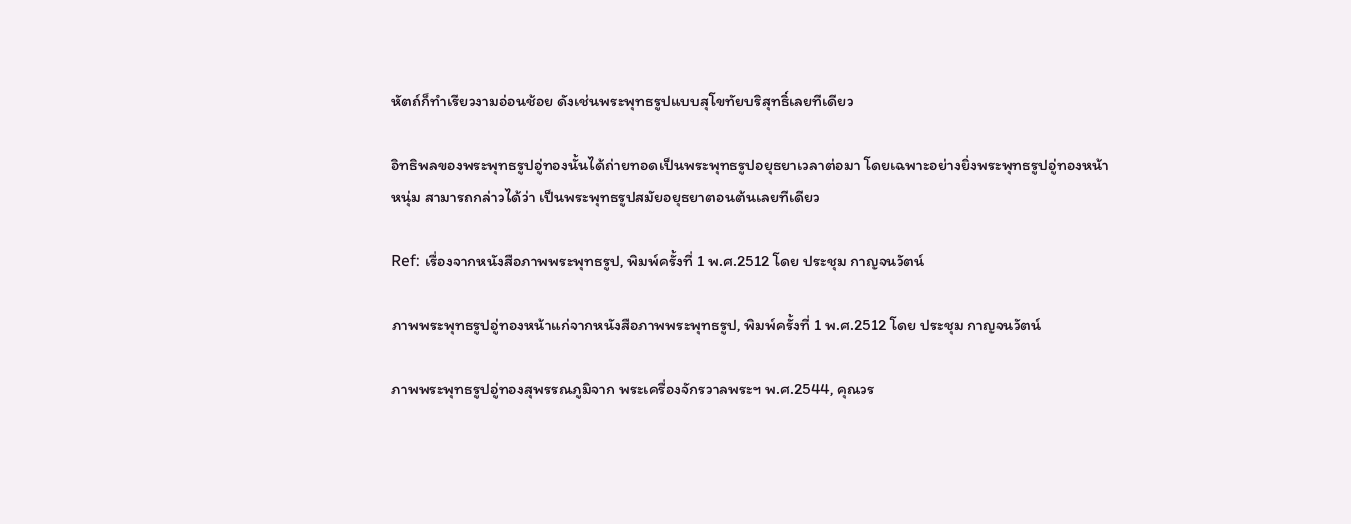หัตถ์ก็ทำเรียวงามอ่อนช้อย ดังเช่นพระพุทธรูปแบบสุโขทัยบริสุทธิ์เลยทีเดียว

อิทธิพลของพระพุทธรูปอู่ทองนั้นได้ถ่ายทอดเป็นพระพุทธรูปอยุธยาเวลาต่อมา โดยเฉพาะอย่างยิ่งพระพุทธรูปอู่ทองหน้าหนุ่ม สามารถกล่าวได้ว่า เป็นพระพุทธรูปสมัยอยุธยาตอนต้นเลยทีเดียว

Ref: เรื่องจากหนังสือภาพพระพุทธรูป, พิมพ์ครั้งที่ 1 พ.ศ.2512 โดย ประชุม กาญจนวัตน์

ภาพพระพุทธรูปอู่ทองหน้าแก่จากหนังสือภาพพระพุทธรูป, พิมพ์ครั้งที่ 1 พ.ศ.2512 โดย ประชุม กาญจนวัตน์

ภาพพระพุทธรูปอู่ทองสุพรรณภูมิจาก พระเครื่องจักรวาลพระฯ พ.ศ.2544, คุณวร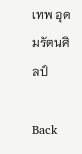เทพ อุดมรัตนศิลป์

Back